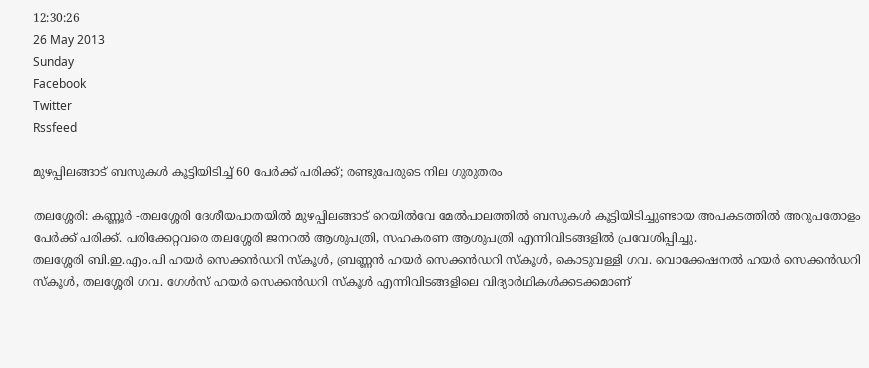12:30:26
26 May 2013
Sunday
Facebook
Twitter
Rssfeed

മുഴപ്പിലങ്ങാട് ബസുകള്‍ കൂട്ടിയിടിച്ച് 60 പേര്‍ക്ക് പരിക്ക്; രണ്ടുപേരുടെ നില ഗുരുതരം

തലശ്ശേരി: കണ്ണൂര്‍ -തലശ്ശേരി ദേശീയപാതയില്‍ മുഴപ്പിലങ്ങാട് റെയില്‍വേ മേല്‍പാലത്തില്‍ ബസുകള്‍ കൂട്ടിയിടിച്ചുണ്ടായ അപകടത്തില്‍ അറുപതോളം പേര്‍ക്ക് പരിക്ക്. പരിക്കേറ്റവരെ തലശ്ശേരി ജനറല്‍ ആശുപത്രി, സഹകരണ ആശുപത്രി എന്നിവിടങ്ങളില്‍ പ്രവേശിപ്പിച്ചു.
തലശ്ശേരി ബി.ഇ.എം.പി ഹയര്‍ സെക്കന്‍ഡറി സ്കൂള്‍, ബ്രണ്ണന്‍ ഹയര്‍ സെക്കന്‍ഡറി സ്കൂള്‍, കൊടുവള്ളി ഗവ. വൊക്കേഷനല്‍ ഹയര്‍ സെക്കന്‍ഡറി സ്കൂള്‍, തലശ്ശേരി ഗവ. ഗേള്‍സ് ഹയര്‍ സെക്കന്‍ഡറി സ്കൂള്‍ എന്നിവിടങ്ങളിലെ വിദ്യാര്‍ഥികള്‍ക്കടക്കമാണ്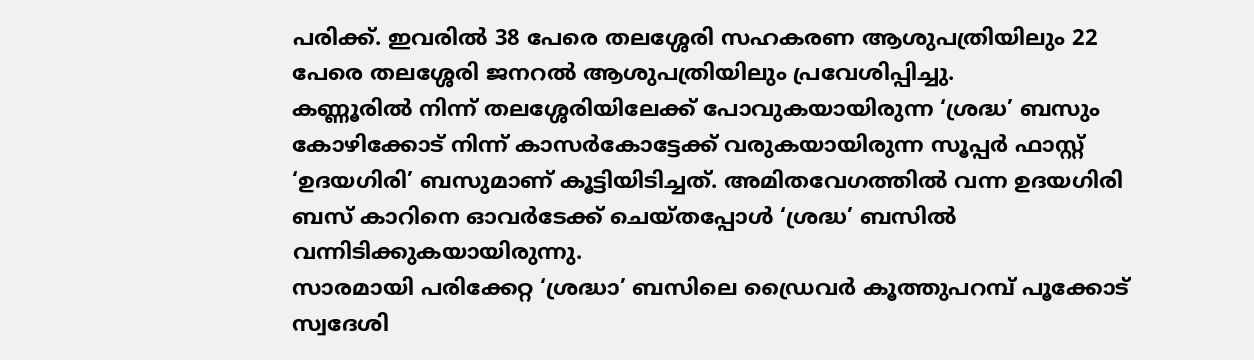പരിക്ക്. ഇവരില്‍ 38 പേരെ തലശ്ശേരി സഹകരണ ആശുപത്രിയിലും 22 പേരെ തലശ്ശേരി ജനറല്‍ ആശുപത്രിയിലും പ്രവേശിപ്പിച്ചു.
കണ്ണൂരില്‍ നിന്ന് തലശ്ശേരിയിലേക്ക് പോവുകയായിരുന്ന ‘ശ്രദ്ധ’ ബസും കോഴിക്കോട് നിന്ന് കാസര്‍കോട്ടേക്ക് വരുകയായിരുന്ന സൂപ്പര്‍ ഫാസ്റ്റ് ‘ഉദയഗിരി’ ബസുമാണ് കൂട്ടിയിടിച്ചത്. അമിതവേഗത്തില്‍ വന്ന ഉദയഗിരി ബസ് കാറിനെ ഓവര്‍ടേക്ക് ചെയ്തപ്പോള്‍ ‘ശ്രദ്ധ’ ബസില്‍ വന്നിടിക്കുകയായിരുന്നു.
സാരമായി പരിക്കേറ്റ ‘ശ്രദ്ധാ’ ബസിലെ ഡ്രൈവര്‍ കൂത്തുപറമ്പ് പൂക്കോട് സ്വദേശി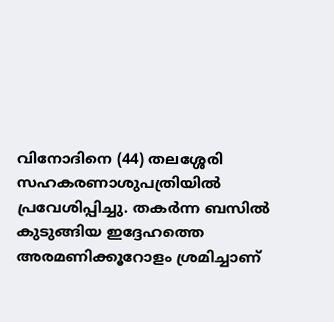വിനോദിനെ (44) തലശ്ശേരി സഹകരണാശുപത്രിയില്‍ പ്രവേശിപ്പിച്ചു. തകര്‍ന്ന ബസില്‍ കുടുങ്ങിയ ഇദ്ദേഹത്തെ അരമണിക്കൂറോളം ശ്രമിച്ചാണ്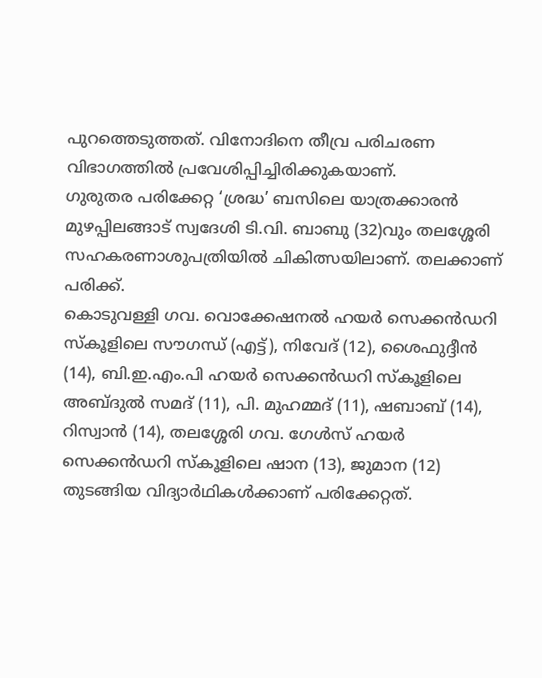പുറത്തെടുത്തത്. വിനോദിനെ തീവ്ര പരിചരണ വിഭാഗത്തില്‍ പ്രവേശിപ്പിച്ചിരിക്കുകയാണ്.
ഗുരുതര പരിക്കേറ്റ ‘ശ്രദ്ധ’ ബസിലെ യാത്രക്കാരന്‍ മുഴപ്പിലങ്ങാട് സ്വദേശി ടി.വി. ബാബു (32)വും തലശ്ശേരി സഹകരണാശുപത്രിയില്‍ ചികിത്സയിലാണ്. തലക്കാണ് പരിക്ക്.
കൊടുവള്ളി ഗവ. വൊക്കേഷനല്‍ ഹയര്‍ സെക്കന്‍ഡറി സ്കൂളിലെ സൗഗന്ധ് (എട്ട്), നിവേദ് (12), ശൈഫുദ്ദീന്‍ (14), ബി.ഇ.എം.പി ഹയര്‍ സെക്കന്‍ഡറി സ്കൂളിലെ അബ്ദുല്‍ സമദ് (11), പി. മുഹമ്മദ് (11), ഷബാബ് (14), റിസ്വാന്‍ (14), തലശ്ശേരി ഗവ. ഗേള്‍സ് ഹയര്‍ സെക്കന്‍ഡറി സ്കൂളിലെ ഷാന (13), ജുമാന (12) തുടങ്ങിയ വിദ്യാര്‍ഥികള്‍ക്കാണ് പരിക്കേറ്റത്.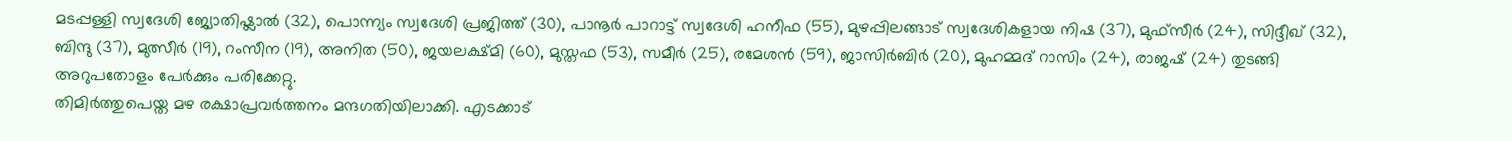മടപ്പള്ളി സ്വദേശി ജ്യോതിഷ്ലാല്‍ (32), പൊന്ന്യം സ്വദേശി പ്രജിത്ത് (30), പാനൂര്‍ പാറാട്ട് സ്വദേശി ഹനീഫ (55), മുഴപ്പിലങ്ങാട് സ്വദേശികളായ നിഷ (37), മുഫ്സീര്‍ (24), സിദ്ദീഖ് (32), ബിന്ദു (37), മുത്സീര്‍ (19), റംസീന (19), അനിത (50), ജയലക്ഷ്മി (60), മുസ്തഫ (53), സമീര്‍ (25), രമേശന്‍ (59), ജാസിര്‍ബിര്‍ (20), മുഹമ്മദ് റാസിം (24), രാജഷ് (24) തുടങ്ങി അറുപതോളം പേര്‍ക്കും പരിക്കേറ്റു.
തിമിര്‍ത്തുപെയ്ത മഴ രക്ഷാപ്രവര്‍ത്തനം മന്ദഗതിയിലാക്കി. എടക്കാട്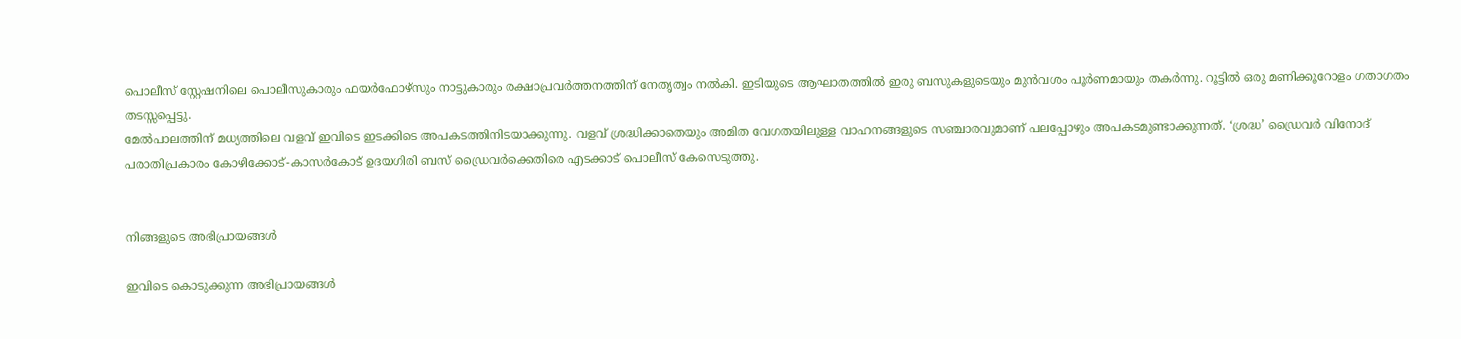പൊലീസ് സ്റ്റേഷനിലെ പൊലീസുകാരും ഫയര്‍ഫോഴ്സും നാട്ടുകാരും രക്ഷാപ്രവര്‍ത്തനത്തിന് നേതൃത്വം നല്‍കി. ഇടിയുടെ ആഘാതത്തില്‍ ഇരു ബസുകളുടെയും മുന്‍വശം പൂര്‍ണമായും തകര്‍ന്നു. റൂട്ടില്‍ ഒരു മണിക്കൂറോളം ഗതാഗതം തടസ്സപ്പെട്ടു.
മേല്‍പാലത്തിന് മധ്യത്തിലെ വളവ് ഇവിടെ ഇടക്കിടെ അപകടത്തിനിടയാക്കുന്നു. വളവ് ശ്രദ്ധിക്കാതെയും അമിത വേഗതയിലുള്ള വാഹനങ്ങളുടെ സഞ്ചാരവുമാണ് പലപ്പോഴും അപകടമുണ്ടാക്കുന്നത്. ‘ശ്രദ്ധ’ ഡ്രൈവര്‍ വിനോദ് പരാതിപ്രകാരം കോഴിക്കോട്-കാസര്‍കോട് ഉദയഗിരി ബസ് ഡ്രൈവര്‍ക്കെതിരെ എടക്കാട് പൊലീസ് കേസെടുത്തു.


നിങ്ങളുടെ അഭിപ്രായങ്ങള്‍

ഇവിടെ കൊടുക്കുന്ന അഭിപ്രായങ്ങള്‍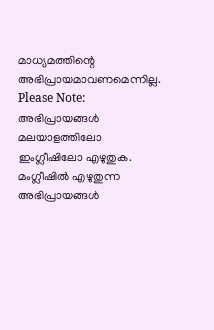മാധ്യമത്തിന്റെ അഭിപ്രായമാവണമെന്നില്ല.
Please Note:
അഭിപ്രായങ്ങള്‍ മലയാളത്തിലോ ഇംഗ്ലീഷിലോ എഴുതുക. മംഗ്ലീഷില്‍ എഴുതുന്ന അഭിപ്രായങ്ങള്‍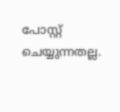പോസ്റ്റ് ചെയ്യുന്നതല്ല.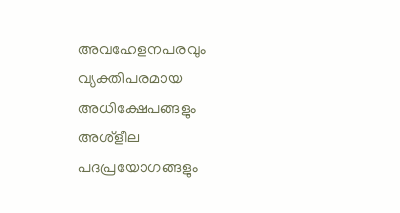അവഹേളനപരവും വ്യക്തിപരമായ അധിക്ഷേപങ്ങളും അശ്ളീല പദപ്രയോഗങ്ങളും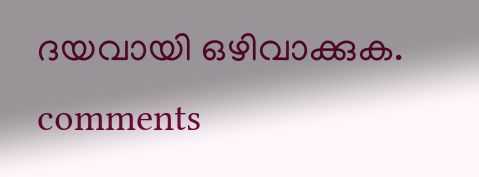ദയവായി ഒഴിവാക്കുക.
comments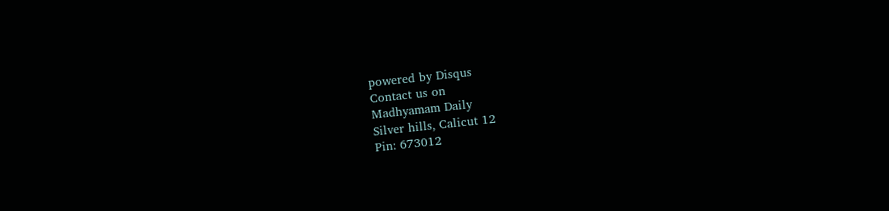powered by Disqus
Contact us on
Madhyamam Daily
Silver hills, Calicut 12
Pin: 673012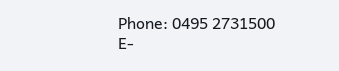Phone: 0495 2731500
E-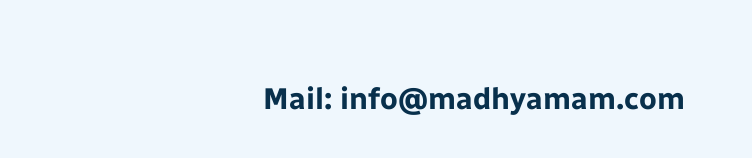Mail: info@madhyamam.com